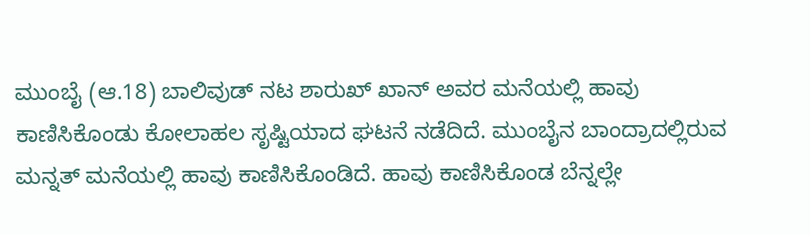ಮುಂಬೈ (ಆ.18) ಬಾಲಿವುಡ್ ನಟ ಶಾರುಖ್ ಖಾನ್ ಅವರ ಮನೆಯಲ್ಲಿ ಹಾವು ಕಾಣಿಸಿಕೊಂಡು ಕೋಲಾಹಲ ಸೃಷ್ಟಿಯಾದ ಘಟನೆ ನಡೆದಿದೆ. ಮುಂಬೈನ ಬಾಂದ್ರಾದಲ್ಲಿರುವ ಮನ್ನತ್ ಮನೆಯಲ್ಲಿ ಹಾವು ಕಾಣಿಸಿಕೊಂಡಿದೆ. ಹಾವು ಕಾಣಿಸಿಕೊಂಡ ಬೆನ್ನಲ್ಲೇ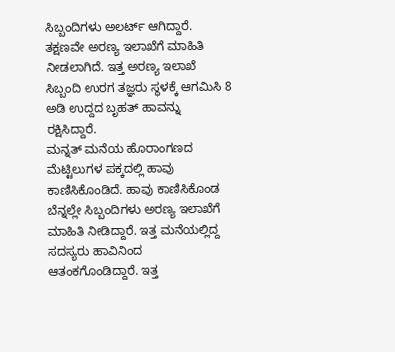ಸಿಬ್ಬಂದಿಗಳು ಅಲರ್ಟ್ ಆಗಿದ್ದಾರೆ. ತಕ್ಷಣವೇ ಅರಣ್ಯ ಇಲಾಖೆಗೆ ಮಾಹಿತಿ ನೀಡಲಾಗಿದೆ. ಇತ್ತ ಅರಣ್ಯ ಇಲಾಖೆ ಸಿಬ್ಬಂದಿ ಉರಗ ತಜ್ಞರು ಸ್ಥಳಕ್ಕೆ ಆಗಮಿಸಿ 8 ಅಡಿ ಉದ್ದದ ಬೃಹತ್ ಹಾವನ್ನು ರಕ್ಷಿಸಿದ್ದಾರೆ.
ಮನ್ನತ್ ಮನೆಯ ಹೊರಾಂಗಣದ ಮೆಟ್ಟಿಲುಗಳ ಪಕ್ಕದಲ್ಲಿ ಹಾವು ಕಾಣಿಸಿಕೊಂಡಿದೆ. ಹಾವು ಕಾಣಿಸಿಕೊಂಡ ಬೆನ್ನಲ್ಲೇ ಸಿಬ್ಬಂದಿಗಳು ಅರಣ್ಯ ಇಲಾಖೆಗೆ ಮಾಹಿತಿ ನೀಡಿದ್ದಾರೆ. ಇತ್ತ ಮನೆಯಲ್ಲಿದ್ದ ಸದಸ್ಯರು ಹಾವಿನಿಂದ ಆತಂಕಗೊಂಡಿದ್ದಾರೆ. ಇತ್ತ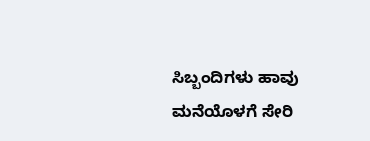ಸಿಬ್ಬಂದಿಗಳು ಹಾವು ಮನೆಯೊಳಗೆ ಸೇರಿ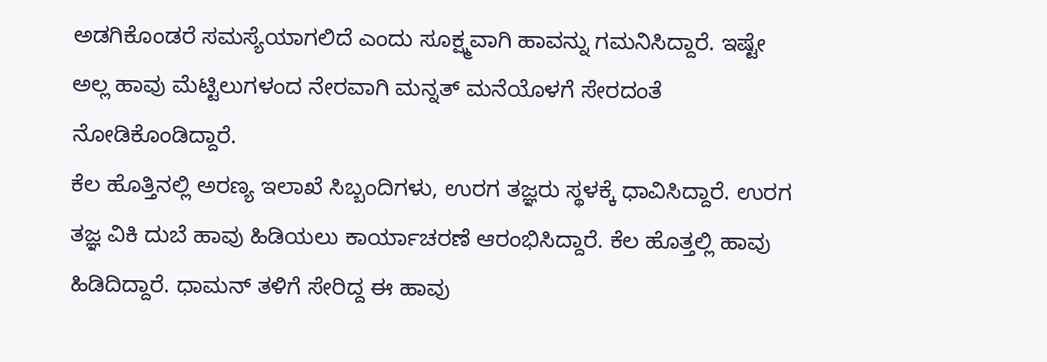ಅಡಗಿಕೊಂಡರೆ ಸಮಸ್ಯೆಯಾಗಲಿದೆ ಎಂದು ಸೂಕ್ಷ್ಮವಾಗಿ ಹಾವನ್ನು ಗಮನಿಸಿದ್ದಾರೆ. ಇಷ್ಟೇ ಅಲ್ಲ ಹಾವು ಮೆಟ್ಟಿಲುಗಳಂದ ನೇರವಾಗಿ ಮನ್ನತ್ ಮನೆಯೊಳಗೆ ಸೇರದಂತೆ ನೋಡಿಕೊಂಡಿದ್ದಾರೆ.
ಕೆಲ ಹೊತ್ತಿನಲ್ಲಿ ಅರಣ್ಯ ಇಲಾಖೆ ಸಿಬ್ಬಂದಿಗಳು, ಉರಗ ತಜ್ಞರು ಸ್ಥಳಕ್ಕೆ ಧಾವಿಸಿದ್ದಾರೆ. ಉರಗ ತಜ್ಞ ವಿಕಿ ದುಬೆ ಹಾವು ಹಿಡಿಯಲು ಕಾರ್ಯಾಚರಣೆ ಆರಂಭಿಸಿದ್ದಾರೆ. ಕೆಲ ಹೊತ್ತಲ್ಲಿ ಹಾವು ಹಿಡಿದಿದ್ದಾರೆ. ಧಾಮನ್ ತಳಿಗೆ ಸೇರಿದ್ದ ಈ ಹಾವು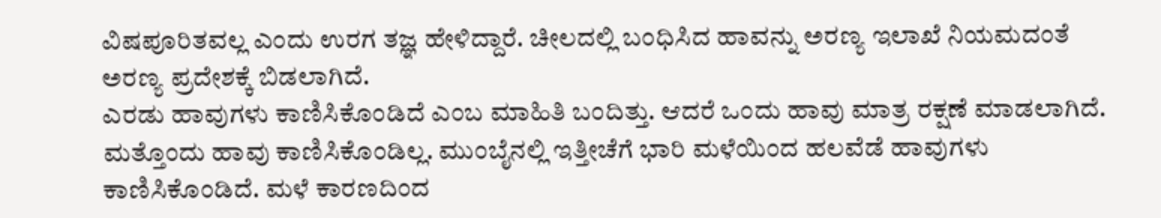ವಿಷಪೂರಿತವಲ್ಲ ಎಂದು ಉರಗ ತಜ್ಞ ಹೇಳಿದ್ದಾರೆ. ಚೀಲದಲ್ಲಿ ಬಂಧಿಸಿದ ಹಾವನ್ನು ಅರಣ್ಯ ಇಲಾಖೆ ನಿಯಮದಂತೆ ಅರಣ್ಯ ಪ್ರದೇಶಕ್ಕೆ ಬಿಡಲಾಗಿದೆ.
ಎರಡು ಹಾವುಗಳು ಕಾಣಿಸಿಕೊಂಡಿದೆ ಎಂಬ ಮಾಹಿತಿ ಬಂದಿತ್ತು. ಆದರೆ ಒಂದು ಹಾವು ಮಾತ್ರ ರಕ್ಷಣೆ ಮಾಡಲಾಗಿದೆ. ಮತ್ತೊಂದು ಹಾವು ಕಾಣಿಸಿಕೊಂಡಿಲ್ಲ. ಮುಂಬೈನಲ್ಲಿ ಇತ್ತೀಚೆಗೆ ಭಾರಿ ಮಳೆಯಿಂದ ಹಲವೆಡೆ ಹಾವುಗಳು ಕಾಣಿಸಿಕೊಂಡಿದೆ. ಮಳೆ ಕಾರಣದಿಂದ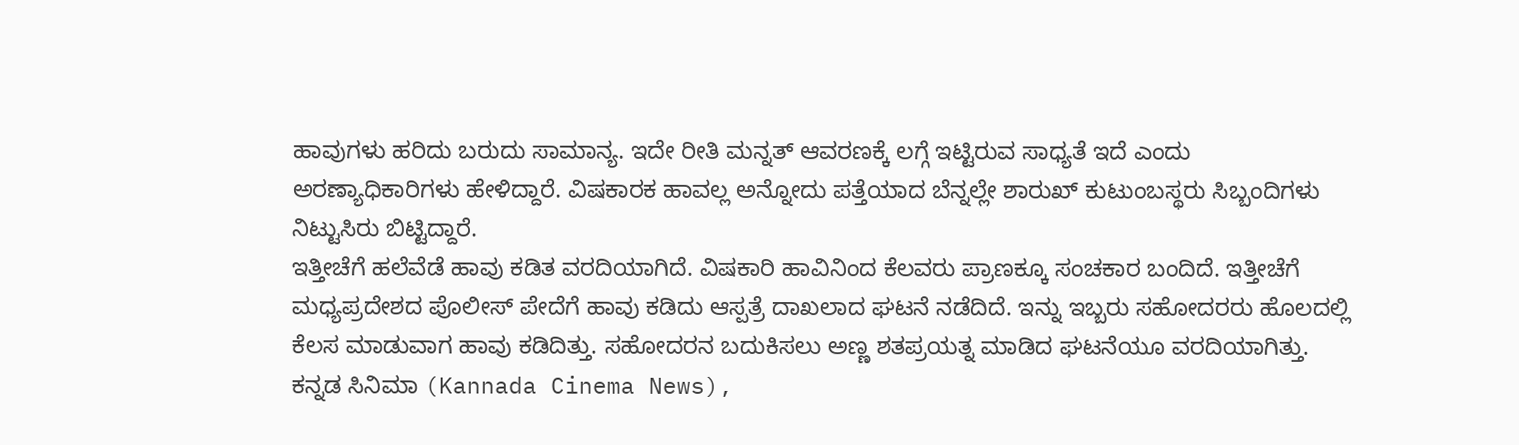ಹಾವುಗಳು ಹರಿದು ಬರುದು ಸಾಮಾನ್ಯ. ಇದೇ ರೀತಿ ಮನ್ನತ್ ಆವರಣಕ್ಕೆ ಲಗ್ಗೆ ಇಟ್ಟಿರುವ ಸಾಧ್ಯತೆ ಇದೆ ಎಂದು ಅರಣ್ಯಾಧಿಕಾರಿಗಳು ಹೇಳಿದ್ದಾರೆ. ವಿಷಕಾರಕ ಹಾವಲ್ಲ ಅನ್ನೋದು ಪತ್ತೆಯಾದ ಬೆನ್ನಲ್ಲೇ ಶಾರುಖ್ ಕುಟುಂಬಸ್ಥರು ಸಿಬ್ಬಂದಿಗಳು ನಿಟ್ಟುಸಿರು ಬಿಟ್ಟಿದ್ದಾರೆ.
ಇತ್ತೀಚೆಗೆ ಹಲೆವೆಡೆ ಹಾವು ಕಡಿತ ವರದಿಯಾಗಿದೆ. ವಿಷಕಾರಿ ಹಾವಿನಿಂದ ಕೆಲವರು ಪ್ರಾಣಕ್ಕೂ ಸಂಚಕಾರ ಬಂದಿದೆ. ಇತ್ತೀಚೆಗೆ ಮಧ್ಯಪ್ರದೇಶದ ಪೊಲೀಸ್ ಪೇದೆಗೆ ಹಾವು ಕಡಿದು ಆಸ್ಪತ್ರೆ ದಾಖಲಾದ ಘಟನೆ ನಡೆದಿದೆ. ಇನ್ನು ಇಬ್ಬರು ಸಹೋದರರು ಹೊಲದಲ್ಲಿ ಕೆಲಸ ಮಾಡುವಾಗ ಹಾವು ಕಡಿದಿತ್ತು. ಸಹೋದರನ ಬದುಕಿಸಲು ಅಣ್ಣ ಶತಪ್ರಯತ್ನ ಮಾಡಿದ ಘಟನೆಯೂ ವರದಿಯಾಗಿತ್ತು.
ಕನ್ನಡ ಸಿನಿಮಾ (Kannada Cinema News),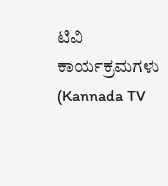ಟಿವಿ ಕಾರ್ಯಕ್ರಮಗಳು (Kannada TV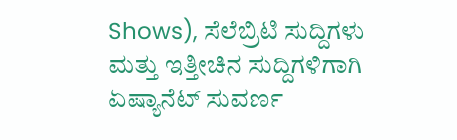Shows), ಸೆಲೆಬ್ರಿಟಿ ಸುದ್ದಿಗಳು ಮತ್ತು ಇತ್ತೀಚಿನ ಸುದ್ದಿಗಳಿಗಾಗಿ ಏಷ್ಯಾನೆಟ್ ಸುವರ್ಣ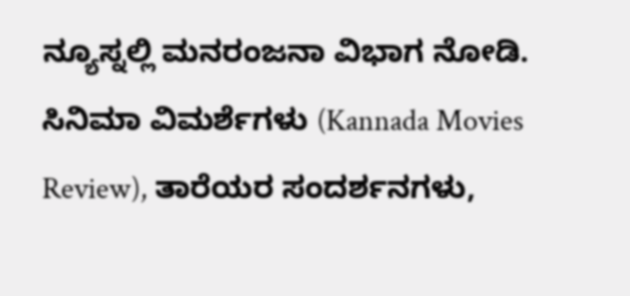ನ್ಯೂಸ್ನಲ್ಲಿ ಮನರಂಜನಾ ವಿಭಾಗ ನೋಡಿ. ಸಿನಿಮಾ ವಿಮರ್ಶೆಗಳು (Kannada Movies Review), ತಾರೆಯರ ಸಂದರ್ಶನಗಳು,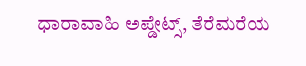ಧಾರಾವಾಹಿ ಅಪ್ಡೇಟ್ಸ್, ತೆರೆಮರೆಯ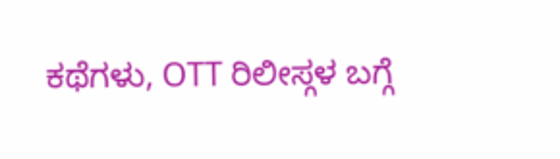ಕಥೆಗಳು, OTT ರಿಲೀಸ್ಗಳ ಬಗ್ಗೆ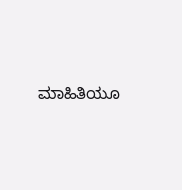ಮಾಹಿತಿಯೂ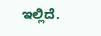ಇಲ್ಲಿದೆ.